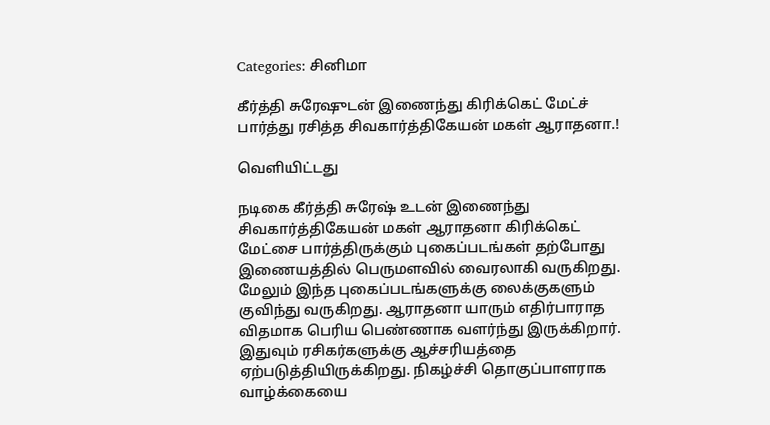Categories: சினிமா

கீர்த்தி சுரேஷுடன் இணைந்து கிரிக்கெட் மேட்ச் பார்த்து ரசித்த சிவகார்த்திகேயன் மகள் ஆராதனா.!

வெளியிட்டது

நடிகை கீர்த்தி சுரேஷ் உடன் இணைந்து சிவகார்த்திகேயன் மகள் ஆராதனா கிரிக்கெட் மேட்சை பார்த்திருக்கும் புகைப்படங்கள் தற்போது இணையத்தில் பெருமளவில் வைரலாகி வருகிறது. மேலும் இந்த புகைப்படங்களுக்கு லைக்குகளும் குவிந்து வருகிறது. ஆராதனா யாரும் எதிர்பாராத விதமாக பெரிய பெண்ணாக வளர்ந்து இருக்கிறார். இதுவும் ரசிகர்களுக்கு ஆச்சரியத்தை ஏற்படுத்தியிருக்கிறது. நிகழ்ச்சி தொகுப்பாளராக வாழ்க்கையை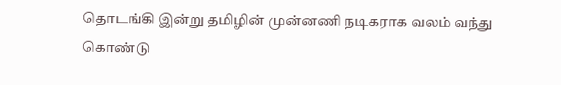தொடங்கி இன்று தமிழின் முன்னணி நடிகராக வலம் வந்து கொண்டு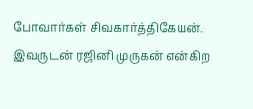போவார்கள் சிவகார்த்திகேயன். இவருடன் ரஜினி முருகன் என்கிற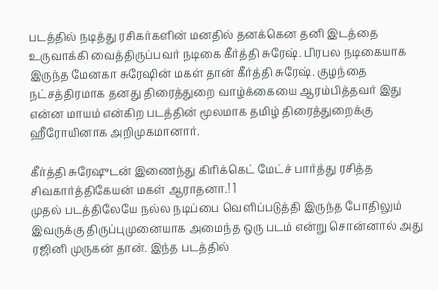படத்தில் நடித்து ரசிகர்களின் மனதில் தனக்கென தனி இடத்தை உருவாக்கி வைத்திருப்பவர் நடிகை கீர்த்தி சுரேஷ். பிரபல நடிகையாக இருந்த மேனகா சுரேஷின் மகள் தான் கீர்த்தி சுரேஷ். குழந்தை நட்சத்திரமாக தனது திரைத்துறை வாழ்க்கையை ஆரம்பித்தவர் இது என்ன மாயம் என்கிற படத்தின் மூலமாக தமிழ் திரைத்துறைக்கு ஹீரோயினாக அறிமுகமானார்.

கீர்த்தி சுரேஷுடன் இணைந்து கிரிக்கெட் மேட்ச் பார்த்து ரசித்த சிவகார்த்திகேயன் மகள் ஆராதனா.! 1
முதல் படத்திலேயே நல்ல நடிப்பை வெளிப்படுத்தி இருந்த போதிலும் இவருக்கு திருப்புமுனையாக அமைந்த ஒரு படம் என்று சொன்னால் அது ரஜினி முருகன் தான். இந்த படத்தில்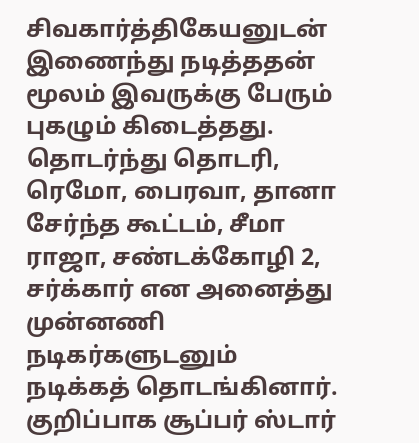சிவகார்த்திகேயனுடன் இணைந்து நடித்ததன் மூலம் இவருக்கு பேரும் புகழும் கிடைத்தது. தொடர்ந்து தொடரி, ரெமோ, பைரவா, தானா சேர்ந்த கூட்டம், சீமா ராஜா, சண்டக்கோழி 2, சர்க்கார் என அனைத்து முன்னணி நடிகர்களுடனும் நடிக்கத் தொடங்கினார். குறிப்பாக சூப்பர் ஸ்டார்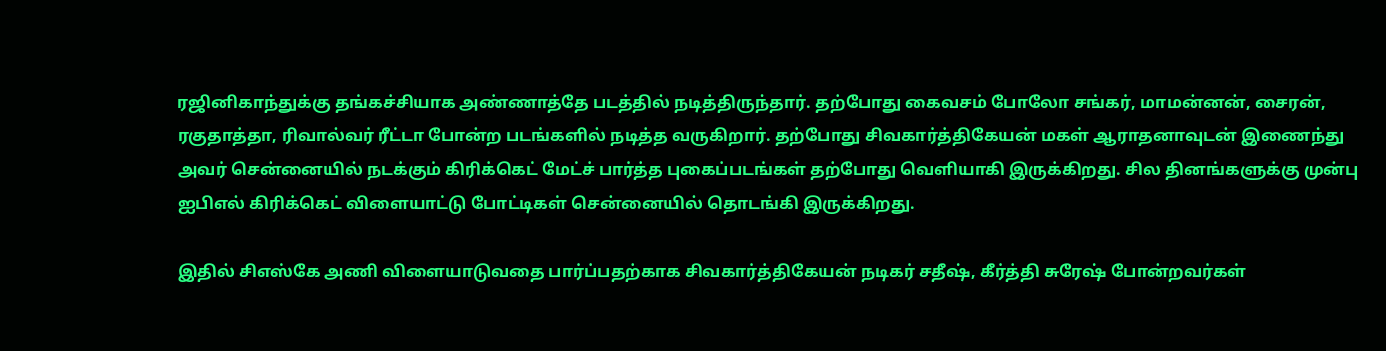ரஜினிகாந்துக்கு தங்கச்சியாக அண்ணாத்தே படத்தில் நடித்திருந்தார். தற்போது கைவசம் போலோ சங்கர், மாமன்னன், சைரன், ரகுதாத்தா, ரிவால்வர் ரீட்டா போன்ற படங்களில் நடித்த வருகிறார். தற்போது சிவகார்த்திகேயன் மகள் ஆராதனாவுடன் இணைந்து அவர் சென்னையில் நடக்கும் கிரிக்கெட் மேட்ச் பார்த்த புகைப்படங்கள் தற்போது வெளியாகி இருக்கிறது. சில தினங்களுக்கு முன்பு ஐபிஎல் கிரிக்கெட் விளையாட்டு போட்டிகள் சென்னையில் தொடங்கி இருக்கிறது.

இதில் சிஎஸ்கே அணி விளையாடுவதை பார்ப்பதற்காக சிவகார்த்திகேயன் நடிகர் சதீஷ், கீர்த்தி சுரேஷ் போன்றவர்கள்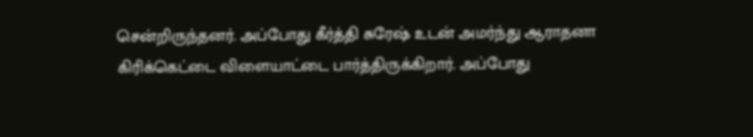சென்றிருந்தனர். அப்போது கீர்த்தி சுரேஷ் உடன் அமர்ந்து ஆராதனா கிரிக்கெட்டை விளையாட்டை பார்த்திருக்கிறார். அப்போது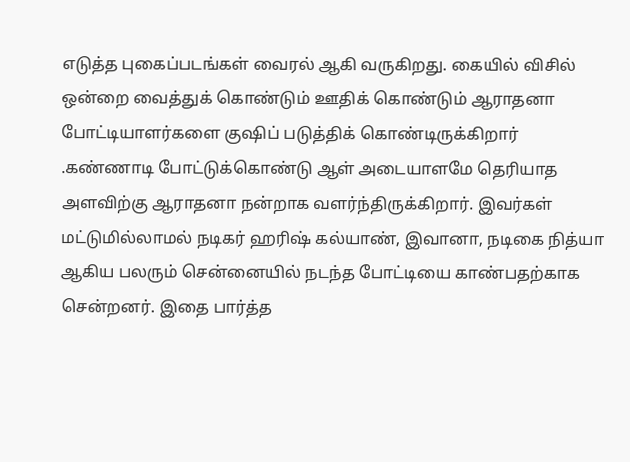எடுத்த புகைப்படங்கள் வைரல் ஆகி வருகிறது. கையில் விசில் ஒன்றை வைத்துக் கொண்டும் ஊதிக் கொண்டும் ஆராதனா போட்டியாளர்களை குஷிப் படுத்திக் கொண்டிருக்கிறார் .கண்ணாடி போட்டுக்கொண்டு ஆள் அடையாளமே தெரியாத அளவிற்கு ஆராதனா நன்றாக வளர்ந்திருக்கிறார். இவர்கள் மட்டுமில்லாமல் நடிகர் ஹரிஷ் கல்யாண், இவானா, நடிகை நித்யா ஆகிய பலரும் சென்னையில் நடந்த போட்டியை காண்பதற்காக சென்றனர். இதை பார்த்த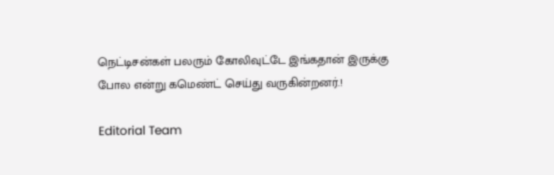நெட்டிசன்கள் பலரும் கோலிவுட்டே இங்கதான் இருக்கு போல என்று கமெண்ட் செய்து வருகின்றனர்.!

Editorial Team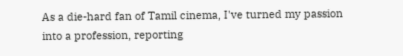As a die-hard fan of Tamil cinema, I've turned my passion into a profession, reporting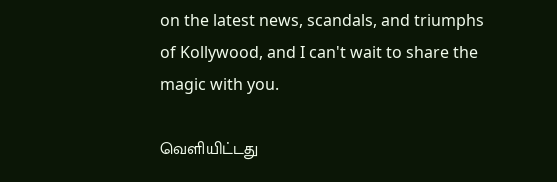on the latest news, scandals, and triumphs of Kollywood, and I can't wait to share the magic with you.

வெளியிட்டது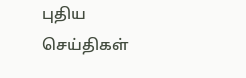புதிய செய்திகள்